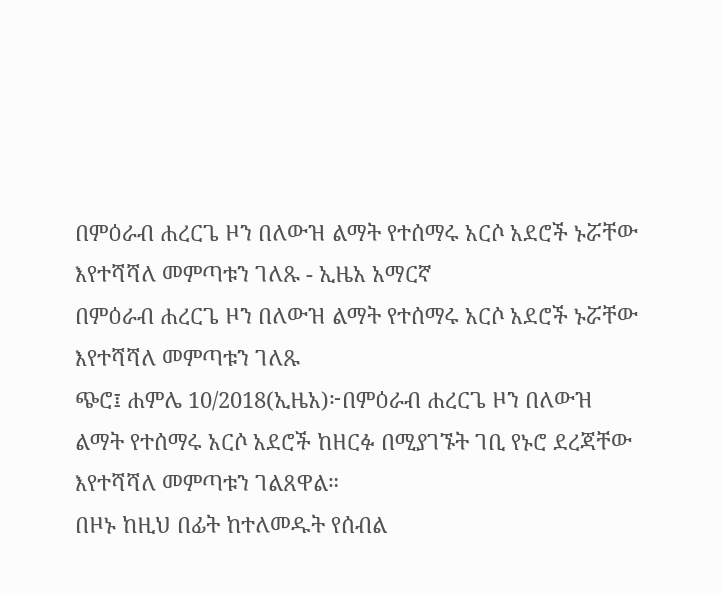በምዕራብ ሐረርጌ ዞን በለውዝ ልማት የተሰማሩ አርሶ አደሮች ኑሯቸው እየተሻሻለ መምጣቱን ገለጹ - ኢዜአ አማርኛ
በምዕራብ ሐረርጌ ዞን በለውዝ ልማት የተሰማሩ አርሶ አደሮች ኑሯቸው እየተሻሻለ መምጣቱን ገለጹ
ጭሮ፤ ሐምሌ 10/2018(ኢዜአ)፦በምዕራብ ሐረርጌ ዞን በለውዝ ልማት የተሰማሩ አርሶ አደሮች ከዘርፉ በሚያገኙት ገቢ የኑሮ ደረጃቸው እየተሻሻለ መምጣቱን ገልጸዋል።
በዞኑ ከዚህ በፊት ከተለመዱት የሰብል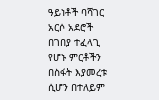ዓይነቶች ባሻገር አርሶ አደሮች በገበያ ተፈላጊ የሆኑ ምርቶችን በስፋት እያመረቱ ሲሆን በተለይም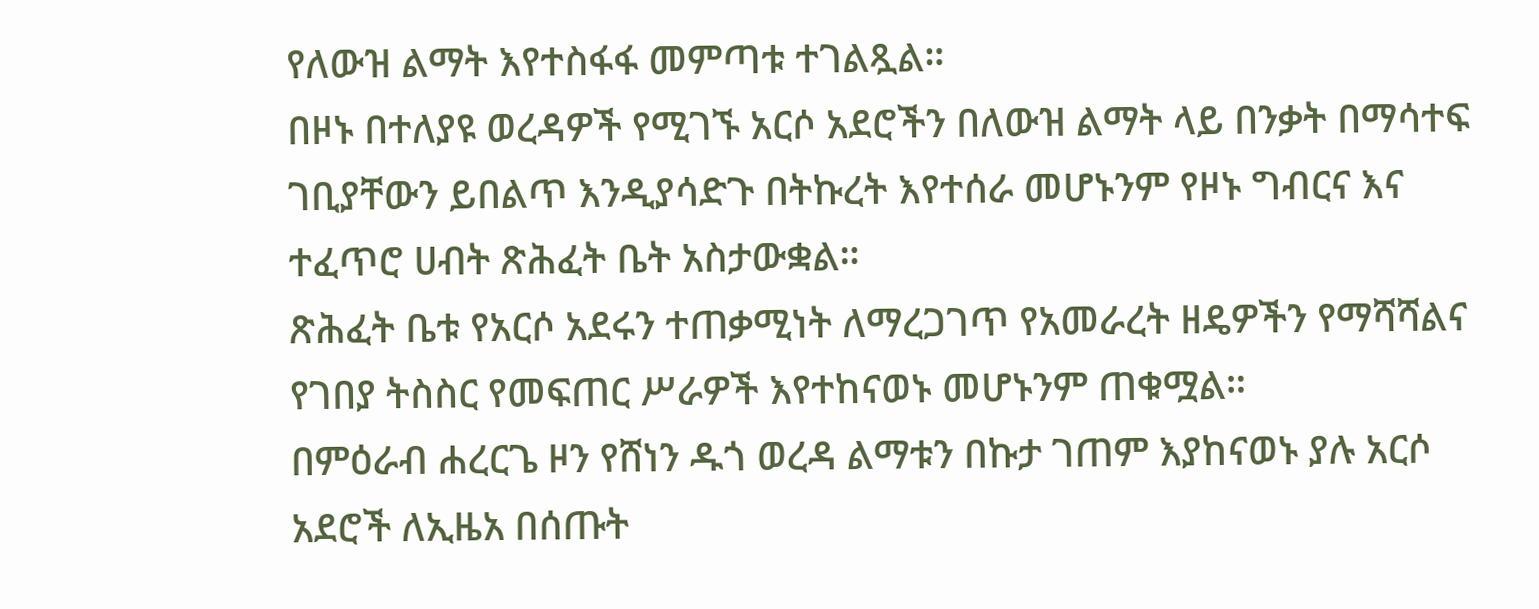የለውዝ ልማት እየተስፋፋ መምጣቱ ተገልጿል።
በዞኑ በተለያዩ ወረዳዎች የሚገኙ አርሶ አደሮችን በለውዝ ልማት ላይ በንቃት በማሳተፍ ገቢያቸውን ይበልጥ እንዲያሳድጉ በትኩረት እየተሰራ መሆኑንም የዞኑ ግብርና እና ተፈጥሮ ሀብት ጽሕፈት ቤት አስታውቋል።
ጽሕፈት ቤቱ የአርሶ አደሩን ተጠቃሚነት ለማረጋገጥ የአመራረት ዘዴዎችን የማሻሻልና የገበያ ትስስር የመፍጠር ሥራዎች እየተከናወኑ መሆኑንም ጠቁሟል።
በምዕራብ ሐረርጌ ዞን የሸነን ዱጎ ወረዳ ልማቱን በኩታ ገጠም እያከናወኑ ያሉ አርሶ አደሮች ለኢዜአ በሰጡት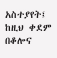አስተያየት፤ ከዚህ ቀደም በቆሎና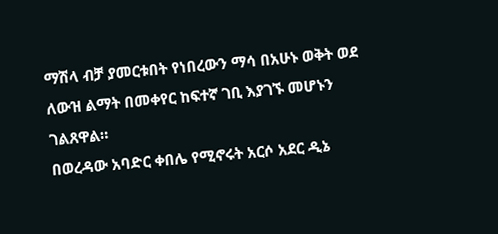ማሽላ ብቻ ያመርቱበት የነበረውን ማሳ በአሁኑ ወቅት ወደ ለውዝ ልማት በመቀየር ከፍተኛ ገቢ እያገኙ መሆኑን ገልጸዋል።
በወረዳው አባድር ቀበሌ የሚኖሩት አርሶ አደር ዲኔ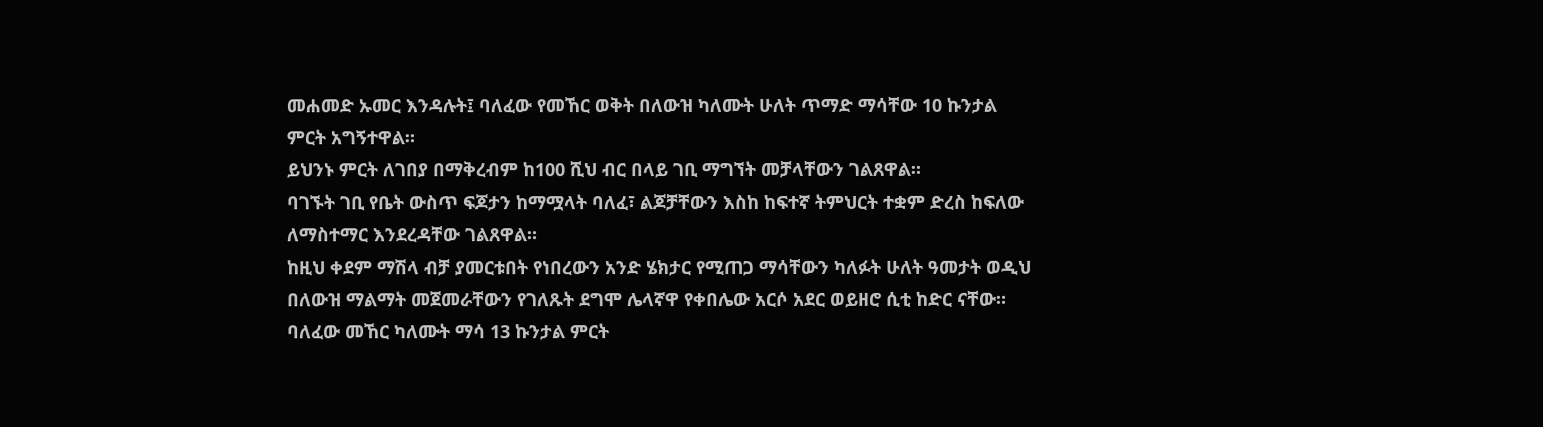መሐመድ ኡመር እንዳሉት፤ ባለፈው የመኸር ወቅት በለውዝ ካለሙት ሁለት ጥማድ ማሳቸው 10 ኩንታል ምርት አግኝተዋል።
ይህንኑ ምርት ለገበያ በማቅረብም ከ100 ሺህ ብር በላይ ገቢ ማግኘት መቻላቸውን ገልጸዋል።
ባገኙት ገቢ የቤት ውስጥ ፍጆታን ከማሟላት ባለፈ፣ ልጆቻቸውን እስከ ከፍተኛ ትምህርት ተቋም ድረስ ከፍለው ለማስተማር እንደረዳቸው ገልጸዋል።
ከዚህ ቀደም ማሽላ ብቻ ያመርቱበት የነበረውን አንድ ሄክታር የሚጠጋ ማሳቸውን ካለፉት ሁለት ዓመታት ወዲህ በለውዝ ማልማት መጀመራቸውን የገለጹት ደግሞ ሌላኛዋ የቀበሌው አርሶ አደር ወይዘሮ ሲቲ ከድር ናቸው።
ባለፈው መኸር ካለሙት ማሳ 13 ኩንታል ምርት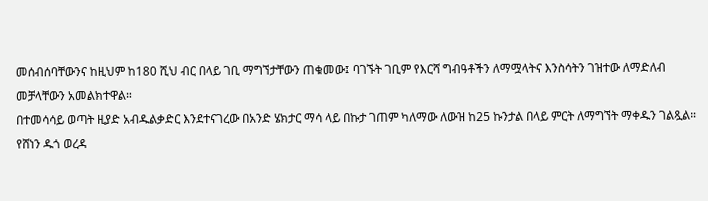መሰብሰባቸውንና ከዚህም ከ180 ሺህ ብር በላይ ገቢ ማግኘታቸውን ጠቁመው፤ ባገኙት ገቢም የእርሻ ግብዓቶችን ለማሟላትና እንስሳትን ገዝተው ለማድለብ መቻላቸውን አመልክተዋል።
በተመሳሳይ ወጣት ዚያድ አብዱልቃድር እንደተናገረው በአንድ ሄክታር ማሳ ላይ በኩታ ገጠም ካለማው ለውዝ ከ25 ኩንታል በላይ ምርት ለማግኘት ማቀዱን ገልጿል።
የሸነን ዱጎ ወረዳ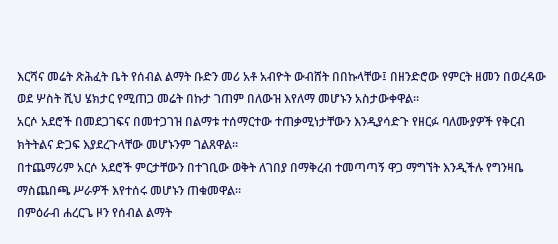እርሻና መሬት ጽሕፈት ቤት የሰብል ልማት ቡድን መሪ አቶ አብዮት ውብሸት በበኩላቸው፤ በዘንድሮው የምርት ዘመን በወረዳው ወደ ሦስት ሺህ ሄክታር የሚጠጋ መሬት በኩታ ገጠም በለውዝ እየለማ መሆኑን አስታውቀዋል።
አርሶ አደሮች በመደጋገፍና በመተጋገዝ በልማቱ ተሰማርተው ተጠቃሚነታቸውን እንዲያሳድጉ የዘርፉ ባለሙያዎች የቅርብ ክትትልና ድጋፍ እያደረጉላቸው መሆኑንም ገልጸዋል።
በተጨማሪም አርሶ አደሮች ምርታቸውን በተገቢው ወቅት ለገበያ በማቅረብ ተመጣጣኝ ዋጋ ማግኘት እንዲችሉ የግንዛቤ ማስጨበጫ ሥራዎች እየተሰሩ መሆኑን ጠቁመዋል።
በምዕራብ ሐረርጌ ዞን የሰብል ልማት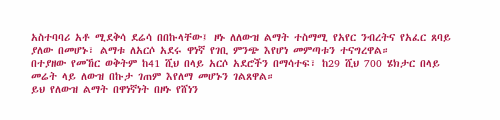አስተባባሪ አቶ ሚደቅሳ ደሬሳ በበኩላቸው፤ ዞኑ ለለውዝ ልማት ተስማሚ የአየር ንብረትና የአፈር ጸባይ ያለው በመሆኑ፣ ልማቱ ለአርሶ አደሩ ዋነኛ የገቢ ምንጭ እየሆነ መምጣቱን ተናግረዋል።
በተያዘው የመኸር ወቅትም ከ41 ሺህ በላይ አርሶ አደሮችን በማሳተፍ፣ ከ29 ሺህ 700 ሄክታር በላይ መሬት ላይ ለውዝ በኩታ ገጠም እየለማ መሆኑን ገልጸዋል።
ይህ የለውዝ ልማት በዋነኛነት በዞኑ የሸነን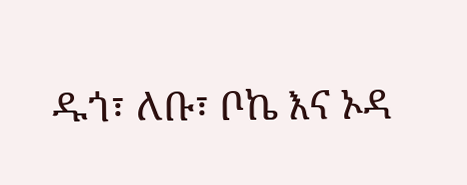ዱጎ፣ ለቡ፣ ቦኬ እና ኦዳ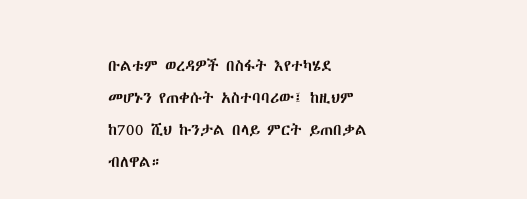ቡልቱም ወረዳዎች በስፋት እየተካሄደ መሆኑን የጠቀሱት አስተባባሪው፤ ከዚህም ከ700 ሺህ ኩንታል በላይ ምርት ይጠበቃል ብለዋል።